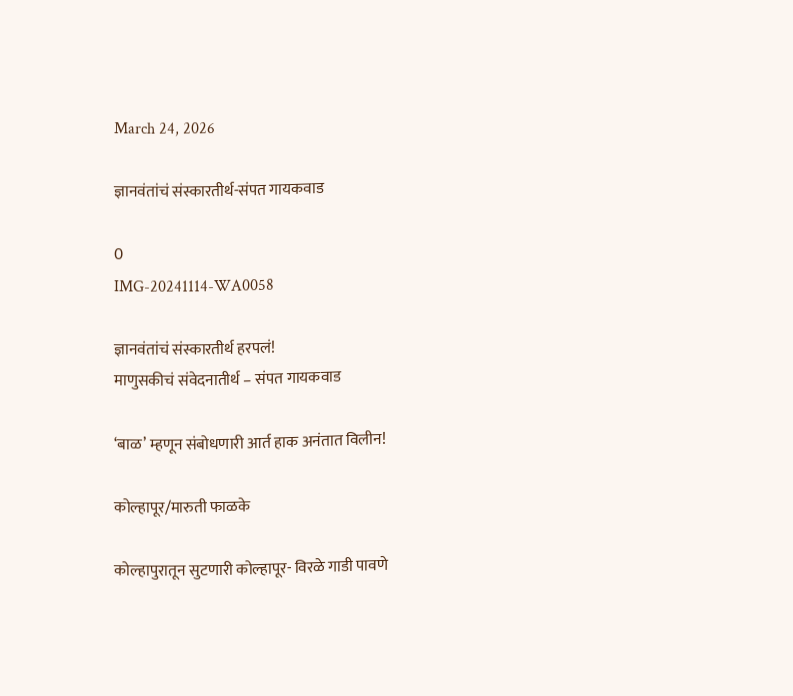March 24, 2026

ज्ञानवंतांचं संस्कारतीर्थ-संपत गायकवाड

0
IMG-20241114-WA0058

ज्ञानवंतांचं संस्कारतीर्थ हरपलं!
माणुसकीचं संवेदनातीर्थ – संपत गायकवाड

‘बाळ’ म्हणून संबोधणारी आर्त हाक अनंतात विलीन!

कोल्हापूर/मारुती फाळके

कोल्हापुरातून सुटणारी कोल्हापूर- विरळे गाडी पावणे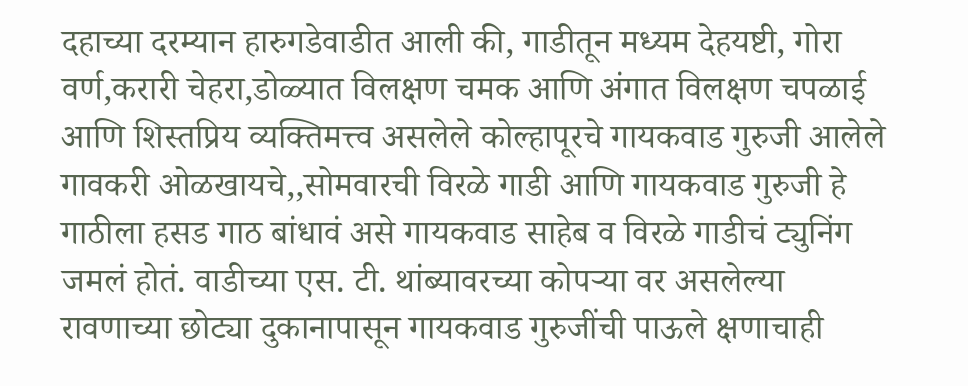दहाच्या दरम्यान हारुगडेवाडीत आली की, गाडीतून मध्यम देहयष्टी, गोरा वर्ण,करारी चेहरा,डोळ्यात विलक्षण चमक आणि अंगात विलक्षण चपळाई आणि शिस्तप्रिय व्यक्तिमत्त्व असलेले कोल्हापूरचे गायकवाड गुरुजी आलेले गावकरी ओळखायचे,,सोमवारची विरळे गाडी आणि गायकवाड गुरुजी हे गाठीला हसड गाठ बांधावं असे गायकवाड साहेब व विरळे गाडीचं ट्युनिंग जमलं होतं. वाडीच्या एस. टी. थांब्यावरच्या कोपऱ्या वर असलेल्या रावणाच्या छोट्या दुकानापासून गायकवाड गुरुजींची पाऊले क्षणाचाही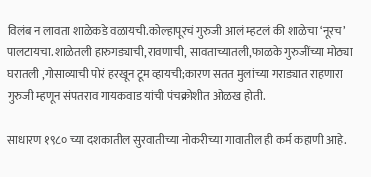विलंब न लावता शाळेकडे वळायची.कोल्हापूरचं गुरुजी आलं म्हटलं की शाळेचा ‘नूरच’ पालटायचा.शाळेतली हारुगड्याची,रावणाची, सावताच्यातली,फाळके गुरुजींच्या मोठ्या घरातली ,गोसाव्याची पोरं हरखून टूम व्हायची;कारण सतत मुलांच्या गराड्यात राहणारा गुरुजी म्हणून संपतराव गायकवाड यांची पंचक्रोशीत ओळख होती.

साधारण १९८० च्या दशकातील सुरवातीच्या नोकरीच्या गावातील ही कर्म कहाणी आहे.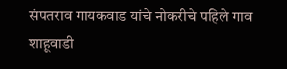संपतराव गायकवाड यांचे नोकरीचे पहिले गाव शाहूवाडी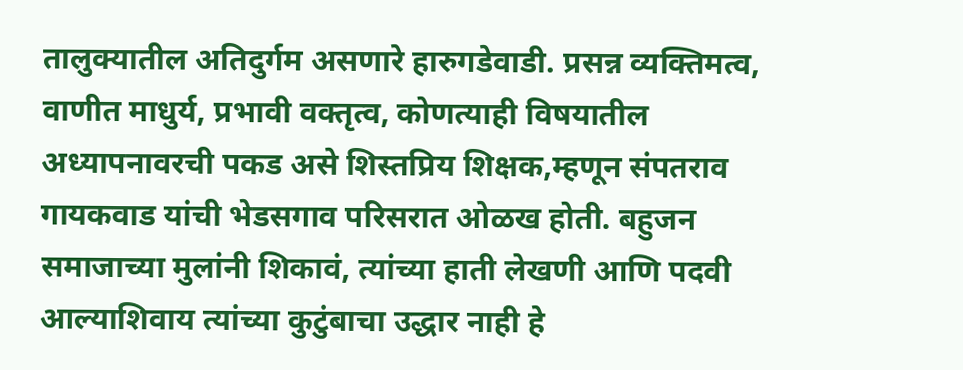तालुक्यातील अतिदुर्गम असणारे हारुगडेवाडी. प्रसन्न व्यक्तिमत्व, वाणीत माधुर्य, प्रभावी वक्तृत्व, कोणत्याही विषयातील अध्यापनावरची पकड असे शिस्तप्रिय शिक्षक,म्हणून संपतराव गायकवाड यांची भेडसगाव परिसरात ओळख होती. बहुजन समाजाच्या मुलांनी शिकावं, त्यांच्या हाती लेखणी आणि पदवी आल्याशिवाय त्यांच्या कुटुंबाचा उद्धार नाही हे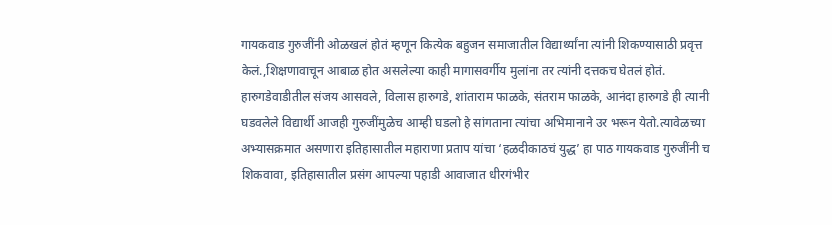गायकवाड गुरुजींनी ओळखलं होतं म्हणून कित्येक बहुजन समाजातील विद्यार्थ्यांना त्यांनी शिकण्यासाठी प्रवृत्त केलं.,शिक्षणावाचून आबाळ होत असलेल्या काही मागासवर्गीय मुलांना तर त्यांनी दत्तकच घेतलं होतं. हारुगडेवाडीतील संजय आसवले, विलास हारुगडे, शांताराम फाळके, संतराम फाळके, आनंदा हारुगडे ही त्यानी घडवलेले विद्यार्थी आजही गुरुजींमुळेच आम्ही घडलो हे सांगताना त्यांचा अभिमानाने उर भरून येतो.त्यावेळच्या अभ्यासक्रमात असणारा इतिहासातील महाराणा प्रताप यांचा ‘हळदीकाठचं युद्ध’ हा पाठ गायकवाड गुरुजींनी च शिकवावा, इतिहासातील प्रसंग आपल्या पहाडी आवाजात धीरगंभीर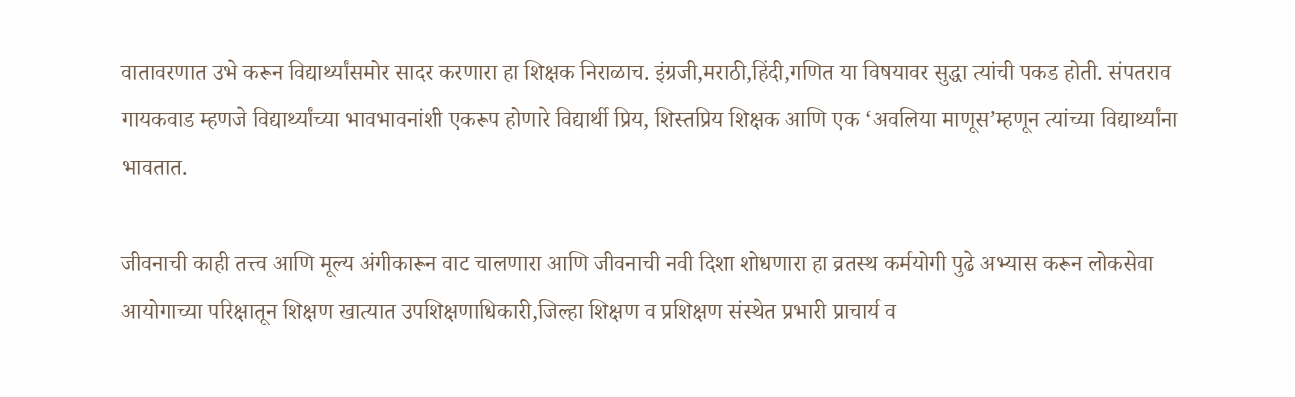वातावरणात उभे करून विद्यार्थ्यांसमोर सादर करणारा हा शिक्षक निराळाच. इंग्रजी,मराठी,हिंदी,गणित या विषयावर सुद्धा त्यांची पकड होती. संपतराव गायकवाड म्हणजे विद्यार्थ्यांच्या भावभावनांशी एकरूप होणारे विद्यार्थी प्रिय, शिस्तप्रिय शिक्षक आणि एक ‘अवलिया माणूस’म्हणून त्यांच्या विद्यार्थ्यांना भावतात.

जीवनाची काही तत्त्व आणि मूल्य अंगीकारून वाट चालणारा आणि जीवनाची नवी दिशा शोधणारा हा व्रतस्थ कर्मयोगी पुढे अभ्यास करून लोकसेवा आयोगाच्या परिक्षातून शिक्षण खात्यात उपशिक्षणाधिकारी,जिल्हा शिक्षण व प्रशिक्षण संस्थेत प्रभारी प्राचार्य व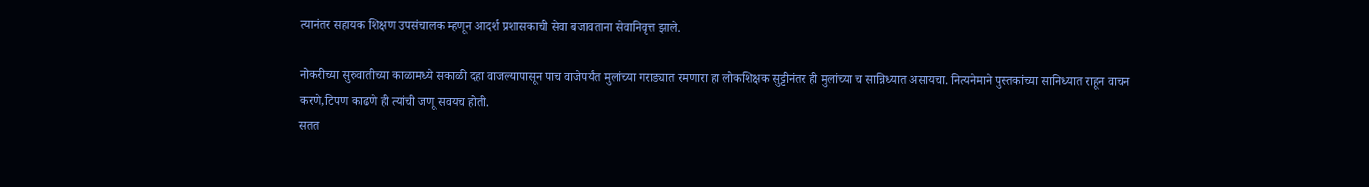त्यानंतर सहायक शिक्षण उपसंचालक म्हणून आदर्श प्रशासकाची सेवा बजावताना सेवानिवृत्त झाले.

नोकरीच्या सुरुवातीच्या काळामध्ये सकाळी दहा वाजल्यापासून पाच वाजेपर्यंत मुलांच्या गराड्यात रमणारा हा लोकशिक्षक सुट्टीनंतर ही मुलांच्या च सान्निध्यात असायचा. नित्यनेमाने पुस्तकांच्या सानिध्यात राहून वाचन करणे,टिपण काढणे ही त्यांची जणू सवयच होती.
सतत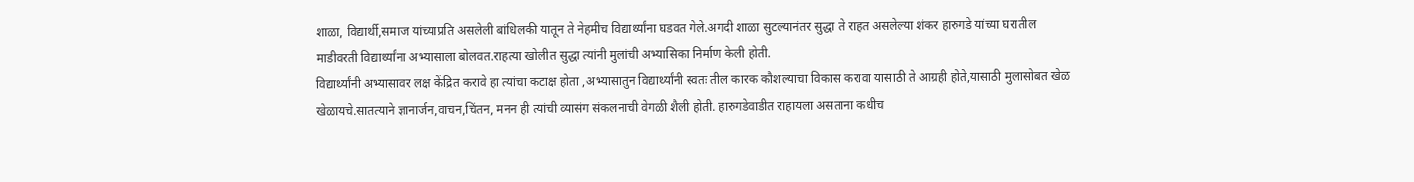शाळा, विद्यार्थी,समाज यांच्याप्रति असलेली बांधिलकी यातून ते नेहमीच विद्यार्थ्यांना घडवत गेले.अगदी शाळा सुटल्यानंतर सुद्धा ते राहत असलेल्या शंकर हारुगडे यांच्या घरातील माडीवरती विद्यार्थ्यांना अभ्यासाला बोलवत.राहत्या खोलीत सुद्धा त्यांनी मुलांची अभ्यासिका निर्माण केली होती.
विद्यार्थ्यांनी अभ्यासावर लक्ष केंद्रित करावे हा त्यांचा कटाक्ष होता ,अभ्यासातुन विद्यार्थ्यांनी स्वतः तील कारक कौशल्याचा विकास करावा यासाठी ते आग्रही होते,यासाठी मुलासोबत खेळ खेळायचे.सातत्याने ज्ञानार्जन,वाचन,चिंतन, मनन ही त्यांची व्यासंग संकलनाची वेगळी शैली होती. हारुगडेवाडीत राहायला असताना कधीच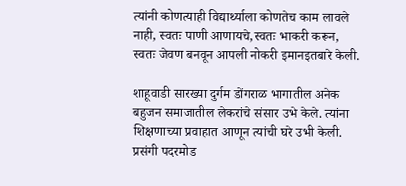त्यांनी कोणत्याही विद्यार्थ्याला कोणतेच काम लावले नाही, स्वतः पाणी आणायचे,स्वतः भाकरी करून, स्वतः जेवण बनवून आपली नोकरी इमानइतबारे केली.

शाहूवाडी सारख्या दुर्गम डोंगराळ भागातील अनेक बहुजन समाजातील लेकरांचे संसार उभे केले. त्यांना शिक्षणाच्या प्रवाहात आणून त्यांची घरे उभी केली. प्रसंगी पदरमोड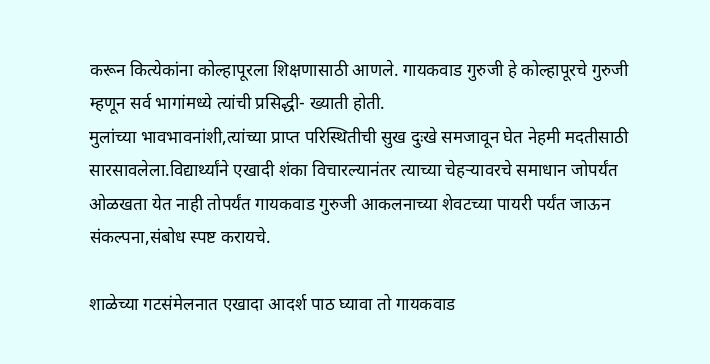करून कित्येकांना कोल्हापूरला शिक्षणासाठी आणले. गायकवाड गुरुजी हे कोल्हापूरचे गुरुजी म्हणून सर्व भागांमध्ये त्यांची प्रसिद्धी- ख्याती होती.
मुलांच्या भावभावनांशी,त्यांच्या प्राप्त परिस्थितीची सुख दुःखे समजावून घेत नेहमी मदतीसाठी सारसावलेला.विद्यार्थ्यांने एखादी शंका विचारल्यानंतर त्याच्या चेहऱ्यावरचे समाधान जोपर्यंत ओळखता येत नाही तोपर्यंत गायकवाड गुरुजी आकलनाच्या शेवटच्या पायरी पर्यंत जाऊन संकल्पना,संबोध स्पष्ट करायचे.

शाळेच्या गटसंमेलनात एखादा आदर्श पाठ घ्यावा तो गायकवाड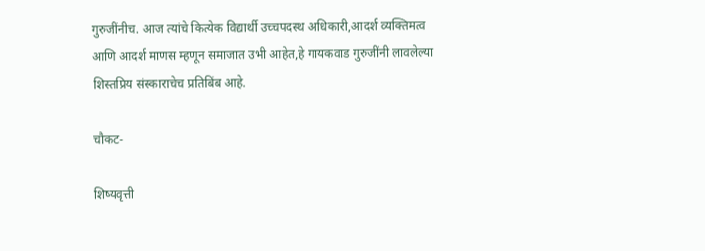गुरुजींनीच. आज त्यांचे कित्येक विद्यार्थी उच्चपदस्थ अधिकारी,आदर्श व्यक्तिमत्व आणि आदर्श माणस म्हणून समाजात उभी आहेत,हे गायकवाड गुरुजींनी लावलेल्या शिस्तप्रिय संस्काराचेच प्रतिबिंब आहे.

चौकट-

शिष्यवृत्ती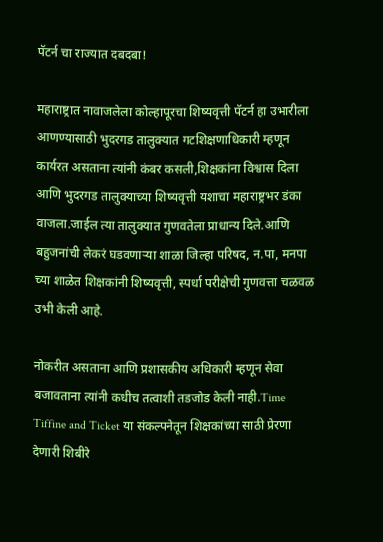पॅटर्न चा राज्यात दबदबा!

महाराष्ट्रात नावाजलेला कोल्हापूरचा शिष्यवृत्ती पॅटर्न हा उभारीला आणण्यासाठी भुदरगड तालुक्यात गटशिक्षणाधिकारी म्हणून कार्यरत असताना त्यांनी कंबर कसली,शिक्षकांना विश्वास दिला आणि भुदरगड तालुक्याच्या शिष्यवृत्ती यशाचा महाराष्ट्रभर डंका वाजला.जाईल त्या तालुक्यात गुणवतेला प्राधान्य दिले.आणि बहुजनांची लेकरं घडवणाऱ्या शाळा जिल्हा परिषद, न.पा, मनपा च्या शाळेत शिक्षकांनी शिष्यवृत्ती, स्पर्धा परीक्षेची गुणवत्ता चळवळ उभी केली आहे.

नोकरीत असताना आणि प्रशासकीय अधिकारी म्हणून सेवा बजावताना त्यांनी कधीच तत्वाशी तडजोड केली नाही.Time Tiffine and Ticket या संकल्पनेतून शिक्षकांच्या साठी प्रेरणा देणारी शिबीरे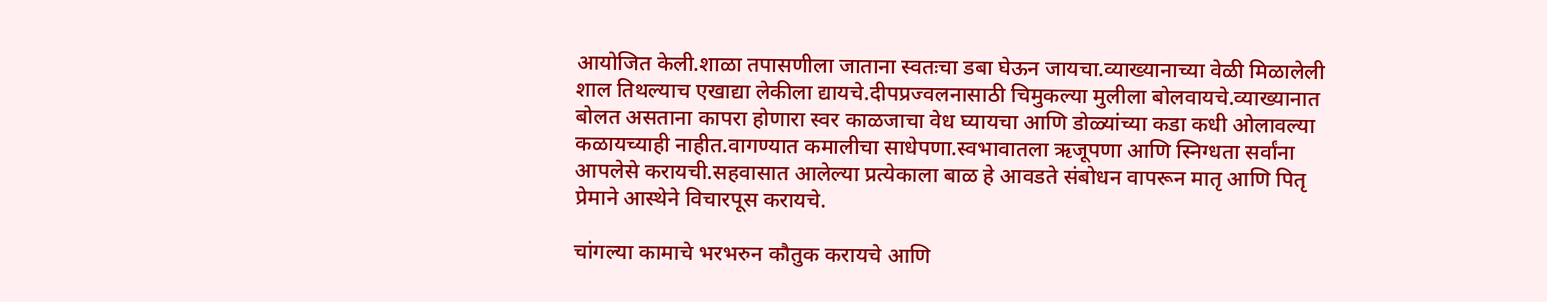आयोजित केली.शाळा तपासणीला जाताना स्वतःचा डबा घेऊन जायचा.व्याख्यानाच्या वेळी मिळालेली शाल तिथल्याच एखाद्या लेकीला द्यायचे.दीपप्रज्वलनासाठी चिमुकल्या मुलीला बोलवायचे.व्याख्यानात बोलत असताना कापरा होणारा स्वर काळजाचा वेध घ्यायचा आणि डोळ्यांच्या कडा कधी ओलावल्या कळायच्याही नाहीत.वागण्यात कमालीचा साधेपणा.स्वभावातला ऋजूपणा आणि स्निग्धता सर्वांना आपलेसे करायची.सहवासात आलेल्या प्रत्येकाला बाळ हे आवडते संबोधन वापरून मातृ आणि पितृ प्रेमाने आस्थेने विचारपूस करायचे.

चांगल्या कामाचे भरभरुन कौतुक करायचे आणि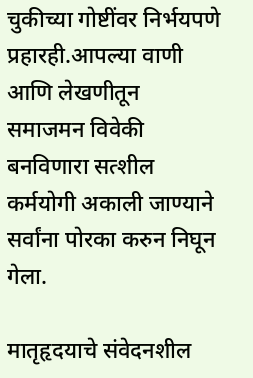चुकीच्या गोष्टींवर निर्भयपणे प्रहारही.आपल्या वाणी आणि लेखणीतून समाजमन विवेकी बनविणारा सत्शील कर्मयोगी अकाली जाण्याने सर्वांना पोरका करुन निघून गेला.

मातृहृदयाचे संवेदनशील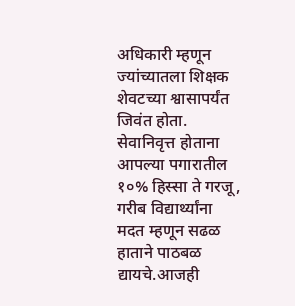अधिकारी म्हणून ज्यांच्यातला शिक्षक शेवटच्या श्वासापर्यंत जिवंत होता. सेवानिवृत्त होताना आपल्या पगारातील १०% हिस्सा ते गरजू, गरीब विद्यार्थ्यांना मदत म्हणून सढळ हाताने पाठबळ द्यायचे.आजही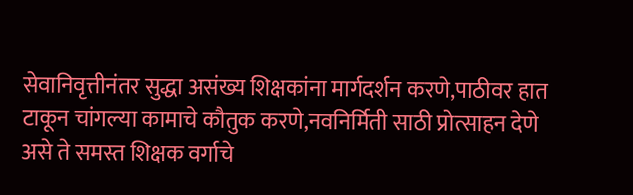सेवानिवृत्तीनंतर सुद्धा असंख्य शिक्षकांना मार्गदर्शन करणे,पाठीवर हात टाकून चांगल्या कामाचे कौतुक करणे,नवनिर्मिती साठी प्रोत्साहन देणे असे ते समस्त शिक्षक वर्गाचे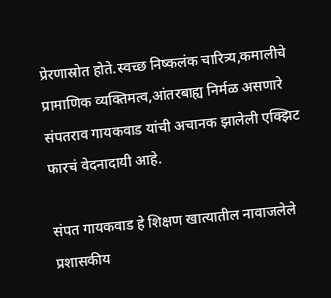प्रेरणास्रोत होते.स्वच्छ निष्कलंक चारित्र्य,कमालीचे प्रामाणिक व्यक्तिमत्व,आंतरबाह्य निर्मळ असणारे संपतराव गायकवाड यांची अचानक झालेली एक्झिट फारचं वेदनादायी आहे.

संपत गायकवाड हे शिक्षण खात्यातील नावाजलेले प्रशासकीय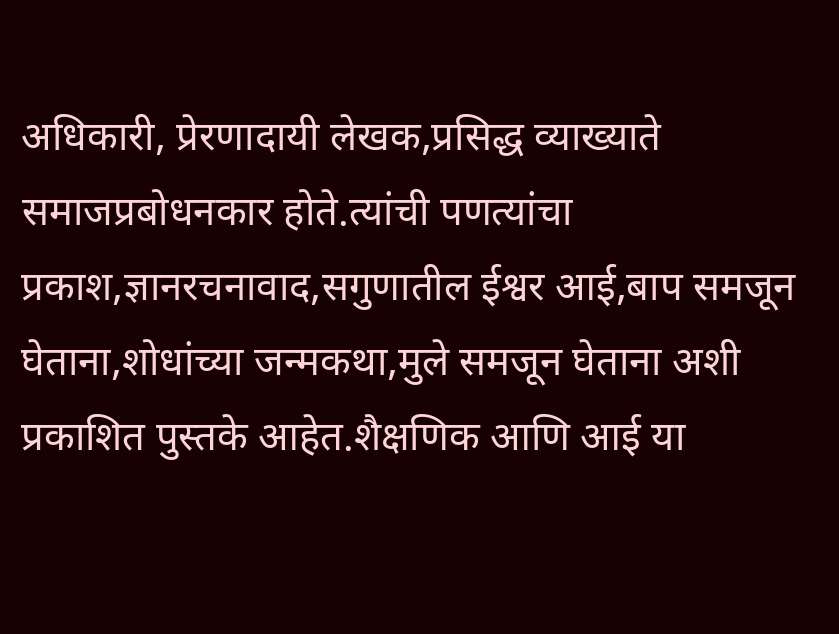अधिकारी, प्रेरणादायी लेखक,प्रसिद्ध व्याख्याते समाजप्रबोधनकार होते.त्यांची पणत्यांचा प्रकाश,ज्ञानरचनावाद,सगुणातील ईश्वर आई,बाप समजून घेताना,शोधांच्या जन्मकथा,मुले समजून घेताना अशी प्रकाशित पुस्तके आहेत.शैक्षणिक आणि आई या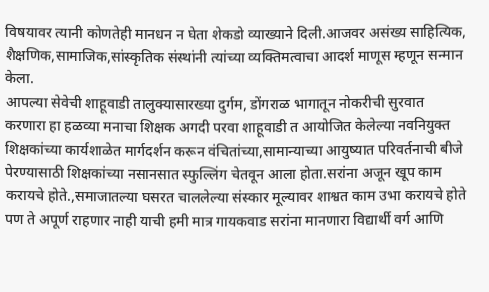विषयावर त्यानी कोणतेही मानधन न घेता शेकडो व्याख्याने दिली.आजवर असंख्य साहित्यिक, शैक्षणिक,सामाजिक,सांस्कृतिक संस्थांनी त्यांच्या व्यक्तिमत्वाचा आदर्श माणूस म्हणून सन्मान केला.
आपल्या सेवेची शाहूवाडी तालुक्यासारख्या दुर्गम, डोंगराळ भागातून नोकरीची सुरवात करणारा हा हळव्या मनाचा शिक्षक अगदी परवा शाहूवाडी त आयोजित केलेल्या नवनियुक्त शिक्षकांच्या कार्यशाळेत मार्गदर्शन करून वंचितांच्या,सामान्याच्या आयुष्यात परिवर्तनाची बीजे पेरण्यासाठी शिक्षकांच्या नसानसात स्फुल्लिंग चेतवून आला होता.सरांना अजून खूप काम करायचे होते.,समाजातल्या घसरत चाललेल्या संस्कार मूल्यावर शाश्वत काम उभा करायचे होते पण ते अपूर्ण राहणार नाही याची हमी मात्र गायकवाड सरांना मानणारा विद्यार्थी वर्ग आणि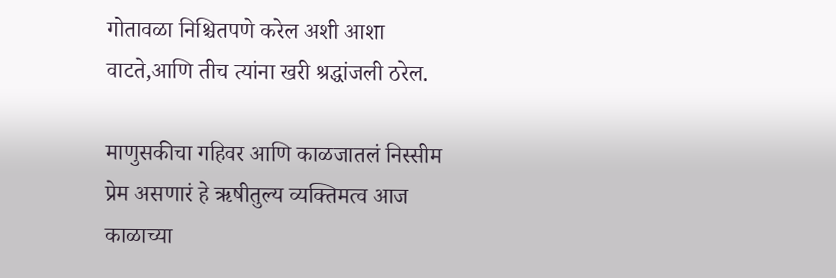गोतावळा निश्चितपणे करेल अशी आशा वाटते,आणि तीच त्यांना खरी श्रद्धांजली ठरेल.

माणुसकीचा गहिवर आणि काळजातलं निस्सीम प्रेम असणारं हे ऋषीतुल्य व्यक्तिमत्व आज काळाच्या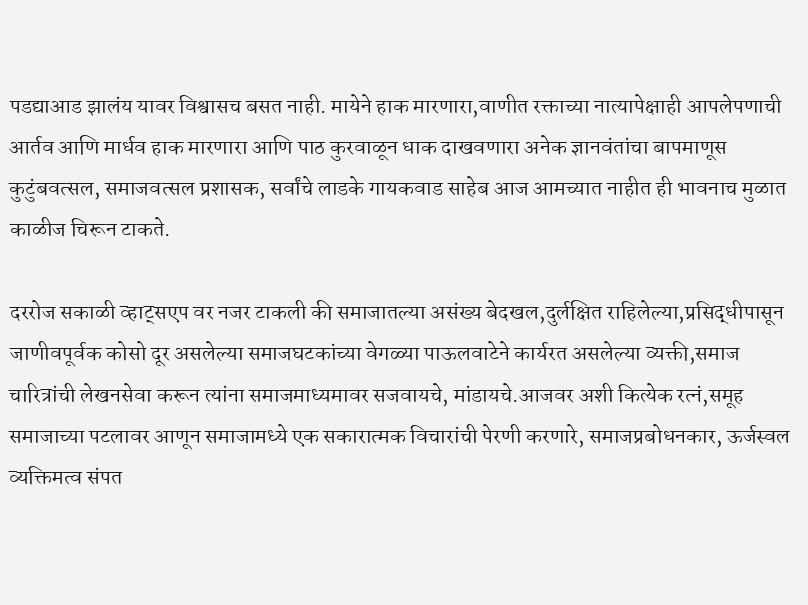पडद्याआड झालंय यावर विश्वासच बसत नाही. मायेने हाक मारणारा,वाणीत रक्ताच्या नात्यापेक्षाही आपलेपणाची आर्तव आणि मार्धव हाक मारणारा आणि पाठ कुरवाळून धाक दाखवणारा अनेक ज्ञानवंतांचा बापमाणूस कुटुंबवत्सल, समाजवत्सल प्रशासक, सर्वांचे लाडके गायकवाड साहेब आज आमच्यात नाहीत ही भावनाच मुळात काळीज चिरून टाकते.

दररोज सकाळी व्हाट्सएप वर नजर टाकली की समाजातल्या असंख्य बेदखल,दुर्लक्षित राहिलेल्या,प्रसिद्धीपासून जाणीवपूर्वक कोसो दूर असलेल्या समाजघटकांच्या वेगळ्या पाऊलवाटेने कार्यरत असलेल्या व्यक्ती,समाज चारित्रांची लेखनसेवा करून त्यांना समाजमाध्यमावर सजवायचे, मांडायचे.आजवर अशी कित्येक रत्नं,समूह समाजाच्या पटलावर आणून समाजामध्ये एक सकारात्मक विचारांची पेरणी करणारे, समाजप्रबोधनकार, ऊर्जस्वल व्यक्तिमत्व संपत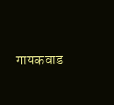गायकवाड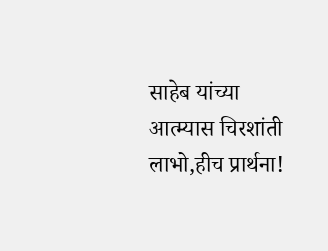साहेब यांच्या आत्म्यास चिरशांती लाभो,हीच प्रार्थना!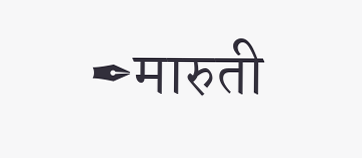✒मारुती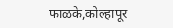फाळके,कोल्हापूर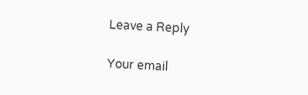Leave a Reply

Your email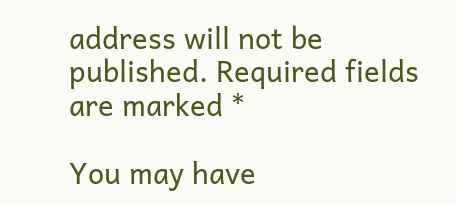address will not be published. Required fields are marked *

You may have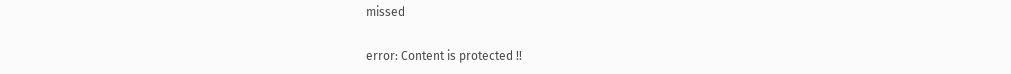missed

error: Content is protected !!